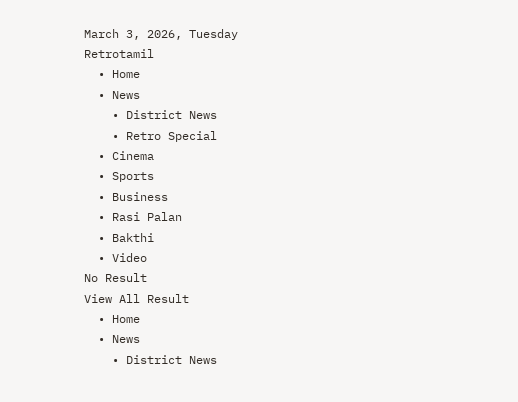March 3, 2026, Tuesday
Retrotamil
  • Home
  • News
    • District News
    • Retro Special
  • Cinema
  • Sports
  • Business
  • Rasi Palan
  • Bakthi
  • Video
No Result
View All Result
  • Home
  • News
    • District News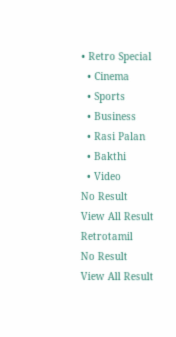• Retro Special
  • Cinema
  • Sports
  • Business
  • Rasi Palan
  • Bakthi
  • Video
No Result
View All Result
Retrotamil
No Result
View All Result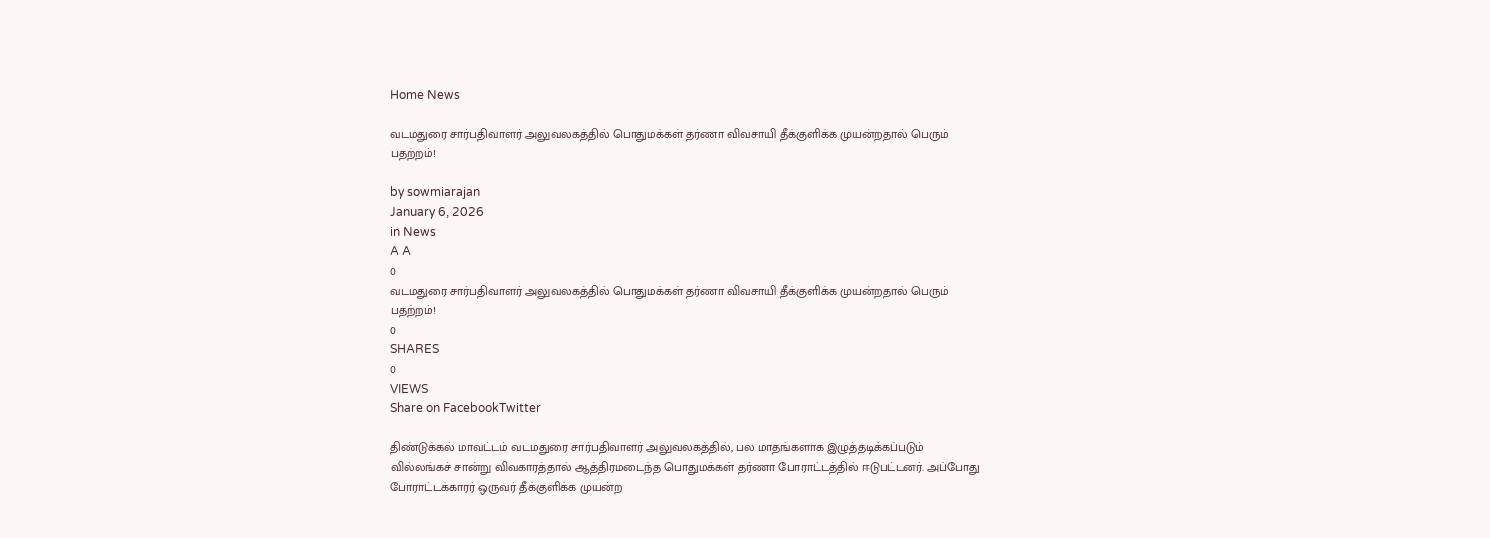Home News

வடமதுரை சார்பதிவாளர் அலுவலகத்தில் பொதுமக்கள் தர்ணா விவசாயி தீக்குளிக்க முயன்றதால் பெரும் பதற்றம்!

by sowmiarajan
January 6, 2026
in News
A A
0
வடமதுரை சார்பதிவாளர் அலுவலகத்தில் பொதுமக்கள் தர்ணா விவசாயி தீக்குளிக்க முயன்றதால் பெரும் பதற்றம்!
0
SHARES
0
VIEWS
Share on FacebookTwitter

திண்டுக்கல் மாவட்டம் வடமதுரை சார்பதிவாளர் அலுவலகத்தில், பல மாதங்களாக இழுத்தடிக்கப்படும் வில்லங்கச் சான்று விவகாரத்தால் ஆத்திரமடைந்த பொதுமக்கள் தர்ணா போராட்டத்தில் ஈடுபட்டனர். அப்போது போராட்டக்காரர் ஒருவர் தீக்குளிக்க முயன்ற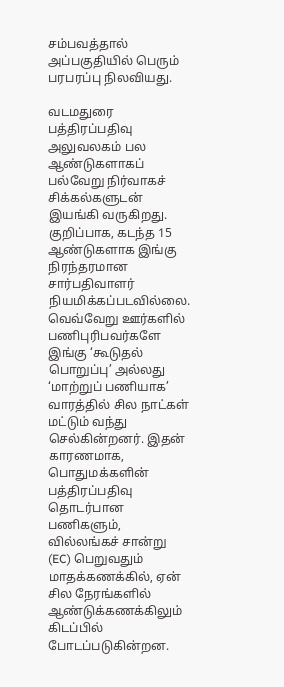சம்பவத்தால் அப்பகுதியில் பெரும் பரபரப்பு நிலவியது.

வடமதுரை பத்திரப்பதிவு அலுவலகம் பல ஆண்டுகளாகப் பல்வேறு நிர்வாகச் சிக்கல்களுடன் இயங்கி வருகிறது. குறிப்பாக, கடந்த 15 ஆண்டுகளாக இங்கு நிரந்தரமான சார்பதிவாளர் நியமிக்கப்படவில்லை. வெவ்வேறு ஊர்களில் பணிபுரிபவர்களே இங்கு ‘கூடுதல் பொறுப்பு’ அல்லது ‘மாற்றுப் பணியாக’ வாரத்தில் சில நாட்கள் மட்டும் வந்து செல்கின்றனர். இதன் காரணமாக, பொதுமக்களின் பத்திரப்பதிவு தொடர்பான பணிகளும், வில்லங்கச் சான்று (EC) பெறுவதும் மாதக்கணக்கில், ஏன் சில நேரங்களில் ஆண்டுக்கணக்கிலும் கிடப்பில் போடப்படுகின்றன.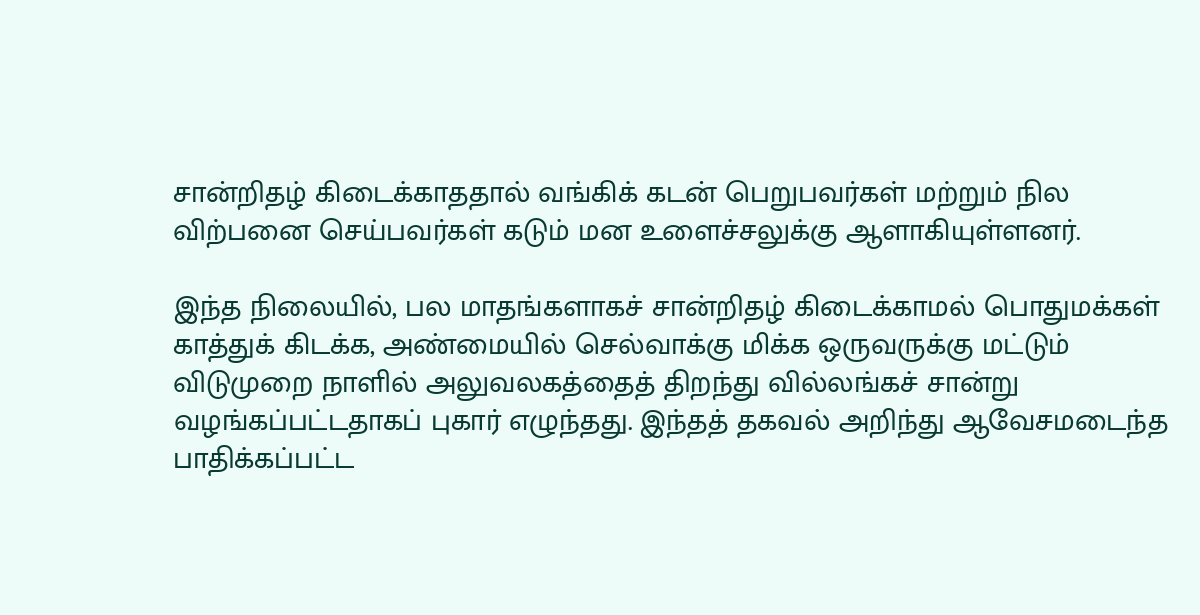சான்றிதழ் கிடைக்காததால் வங்கிக் கடன் பெறுபவர்கள் மற்றும் நில விற்பனை செய்பவர்கள் கடும் மன உளைச்சலுக்கு ஆளாகியுள்ளனர்.

இந்த நிலையில், பல மாதங்களாகச் சான்றிதழ் கிடைக்காமல் பொதுமக்கள் காத்துக் கிடக்க, அண்மையில் செல்வாக்கு மிக்க ஒருவருக்கு மட்டும் விடுமுறை நாளில் அலுவலகத்தைத் திறந்து வில்லங்கச் சான்று வழங்கப்பட்டதாகப் புகார் எழுந்தது. இந்தத் தகவல் அறிந்து ஆவேசமடைந்த பாதிக்கப்பட்ட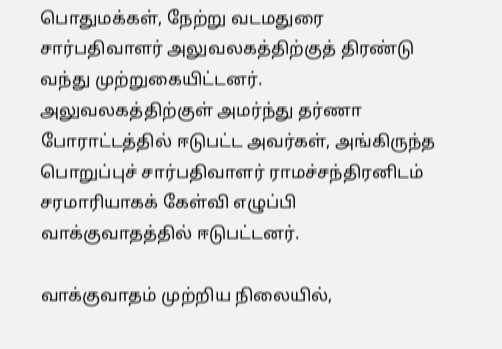பொதுமக்கள், நேற்று வடமதுரை சார்பதிவாளர் அலுவலகத்திற்குத் திரண்டு வந்து முற்றுகையிட்டனர். அலுவலகத்திற்குள் அமர்ந்து தர்ணா போராட்டத்தில் ஈடுபட்ட அவர்கள், அங்கிருந்த பொறுப்புச் சார்பதிவாளர் ராமச்சந்திரனிடம் சரமாரியாகக் கேள்வி எழுப்பி வாக்குவாதத்தில் ஈடுபட்டனர்.

வாக்குவாதம் முற்றிய நிலையில்,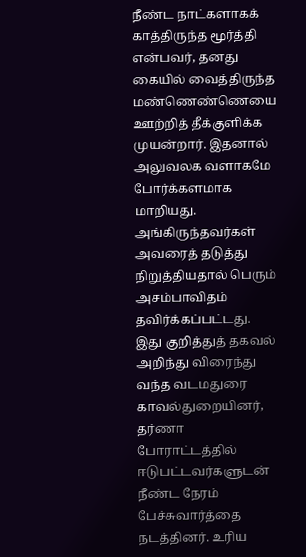நீண்ட நாட்களாகக் காத்திருந்த மூர்த்தி என்பவர், தனது கையில் வைத்திருந்த மண்ணெண்ணெயை ஊற்றித் தீக்குளிக்க முயன்றார். இதனால் அலுவலக வளாகமே போர்க்களமாக மாறியது. அங்கிருந்தவர்கள் அவரைத் தடுத்து நிறுத்தியதால் பெரும் அசம்பாவிதம் தவிர்க்கப்பட்டது. இது குறித்துத் தகவல் அறிந்து விரைந்து வந்த வடமதுரை காவல்துறையினர், தர்ணா போராட்டத்தில் ஈடுபட்டவர்களுடன் நீண்ட நேரம் பேச்சுவார்த்தை நடத்தினர். உரிய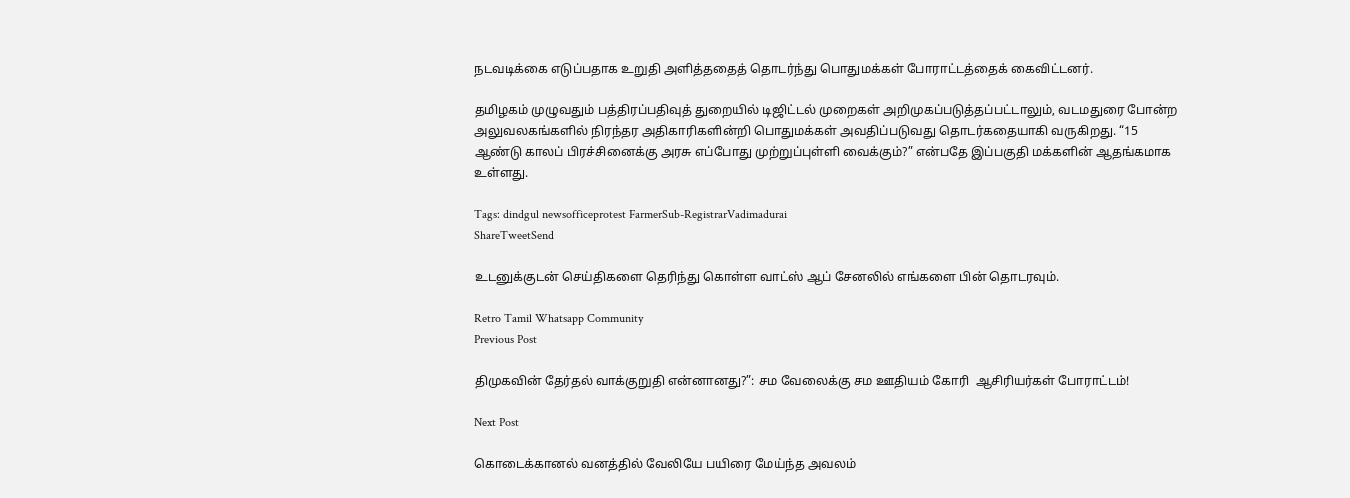நடவடிக்கை எடுப்பதாக உறுதி அளித்ததைத் தொடர்ந்து பொதுமக்கள் போராட்டத்தைக் கைவிட்டனர்.

தமிழகம் முழுவதும் பத்திரப்பதிவுத் துறையில் டிஜிட்டல் முறைகள் அறிமுகப்படுத்தப்பட்டாலும், வடமதுரை போன்ற அலுவலகங்களில் நிரந்தர அதிகாரிகளின்றி பொதுமக்கள் அவதிப்படுவது தொடர்கதையாகி வருகிறது. “15 ஆண்டு காலப் பிரச்சினைக்கு அரசு எப்போது முற்றுப்புள்ளி வைக்கும்?” என்பதே இப்பகுதி மக்களின் ஆதங்கமாக உள்ளது.

Tags: dindgul newsofficeprotest FarmerSub-RegistrarVadimadurai
ShareTweetSend

உடனுக்குடன் செய்திகளை தெரிந்து கொள்ள வாட்ஸ் ஆப் சேனலில் எங்களை பின் தொடரவும்.

Retro Tamil Whatsapp Community
Previous Post

திமுகவின் தேர்தல் வாக்குறுதி என்னானது?”: சம வேலைக்கு சம ஊதியம் கோரி  ஆசிரியர்கள் போராட்டம்!

Next Post

கொடைக்கானல் வனத்தில் வேலியே பயிரை மேய்ந்த அவலம்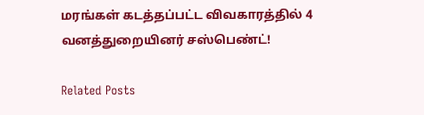மரங்கள் கடத்தப்பட்ட விவகாரத்தில் 4 வனத்துறையினர் சஸ்பெண்ட்!

Related Posts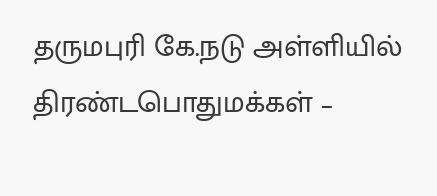தருமபுரி கே.நடு அள்ளியில் திரண்டபொதுமக்கள் –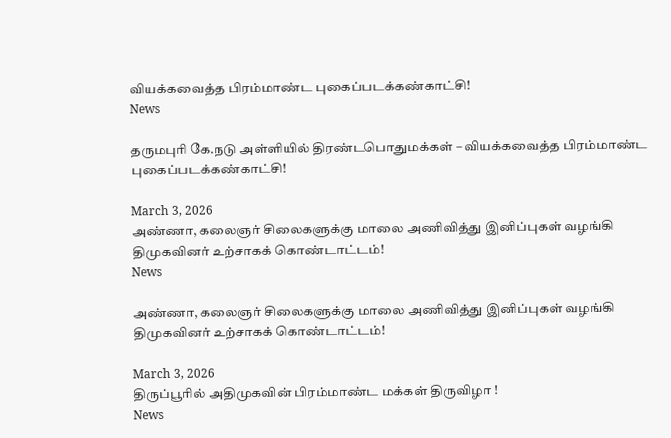வியக்கவைத்த பிரம்மாண்ட புகைப்படக்கண்காட்சி!
News

தருமபுரி கே.நடு அள்ளியில் திரண்டபொதுமக்கள் – வியக்கவைத்த பிரம்மாண்ட புகைப்படக்கண்காட்சி!

March 3, 2026
அண்ணா, கலைஞர் சிலைகளுக்கு மாலை அணிவித்து இனிப்புகள் வழங்கி திமுகவினர் உற்சாகக் கொண்டாட்டம்!
News

அண்ணா, கலைஞர் சிலைகளுக்கு மாலை அணிவித்து இனிப்புகள் வழங்கி திமுகவினர் உற்சாகக் கொண்டாட்டம்!

March 3, 2026
திருப்பூரில் அதிமுகவின் பிரம்மாண்ட மக்கள் திருவிழா !
News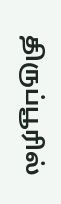திருப்பூரில்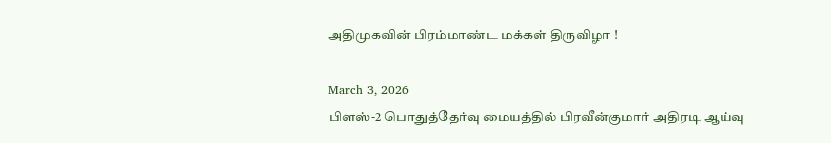அதிமுகவின் பிரம்மாண்ட மக்கள் திருவிழா !

March 3, 2026
பிளஸ்-2 பொதுத்தேர்வு மையத்தில் பிரவீன்குமார் அதிரடி ஆய்வு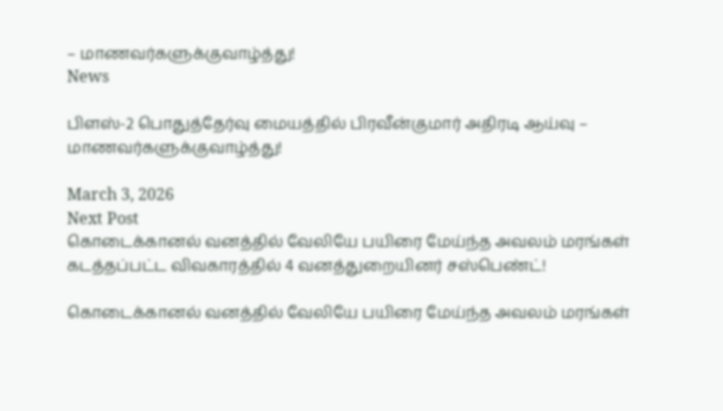– மாணவர்களுக்குவாழ்த்து!
News

பிளஸ்-2 பொதுத்தேர்வு மையத்தில் பிரவீன்குமார் அதிரடி ஆய்வு – மாணவர்களுக்குவாழ்த்து!

March 3, 2026
Next Post
கொடைக்கானல் வனத்தில் வேலியே பயிரை மேய்ந்த அவலம் மரங்கள் கடத்தப்பட்ட விவகாரத்தில் 4 வனத்துறையினர் சஸ்பெண்ட்!

கொடைக்கானல் வனத்தில் வேலியே பயிரை மேய்ந்த அவலம் மரங்கள்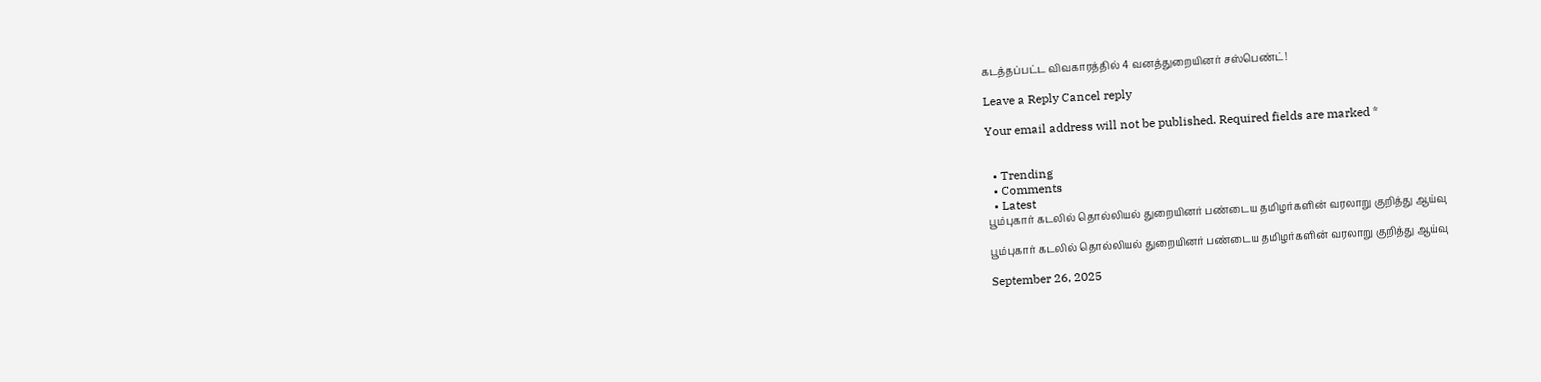கடத்தப்பட்ட விவகாரத்தில் 4 வனத்துறையினர் சஸ்பெண்ட்!

Leave a Reply Cancel reply

Your email address will not be published. Required fields are marked *


  • Trending
  • Comments
  • Latest
பூம்புகார் கடலில் தொல்லியல் துறையினர் பண்டைய தமிழர்களின் வரலாறு குறித்து ஆய்வு

பூம்புகார் கடலில் தொல்லியல் துறையினர் பண்டைய தமிழர்களின் வரலாறு குறித்து ஆய்வு

September 26, 2025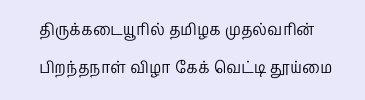திருக்கடையூரில் தமிழக முதல்வரின் பிறந்தநாள் விழா கேக் வெட்டி தூய்மை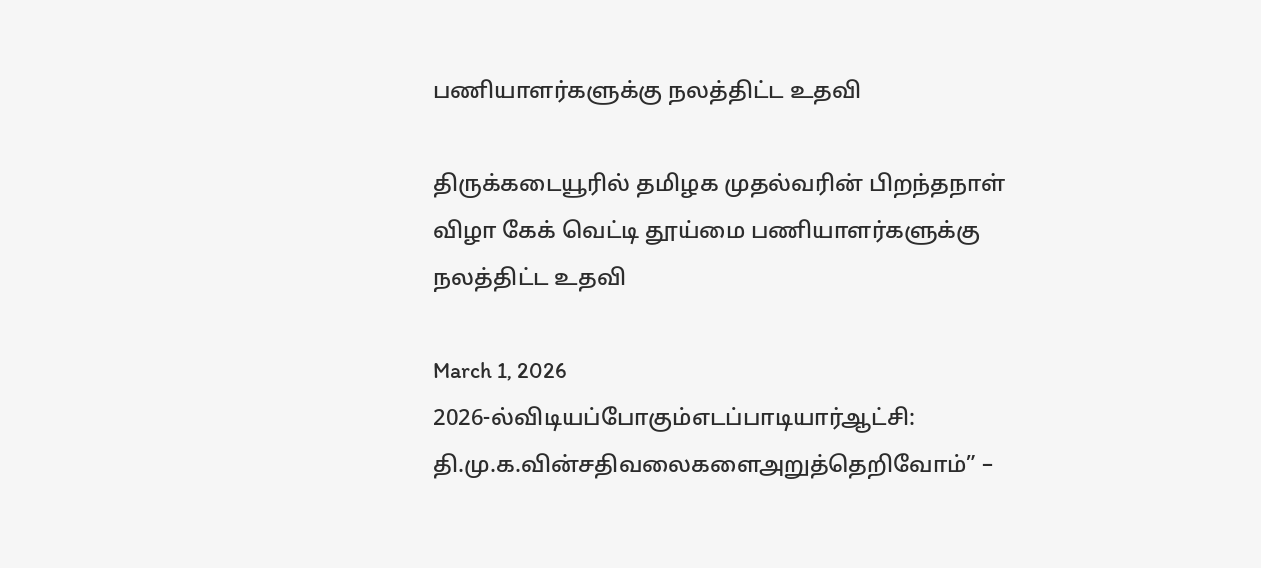பணியாளர்களுக்கு நலத்திட்ட உதவி

திருக்கடையூரில் தமிழக முதல்வரின் பிறந்தநாள் விழா கேக் வெட்டி தூய்மை பணியாளர்களுக்கு நலத்திட்ட உதவி

March 1, 2026
2026-ல்விடியப்போகும்எடப்பாடியார்ஆட்சி: தி.மு.க.வின்சதிவலைகளைஅறுத்தெறிவோம்” –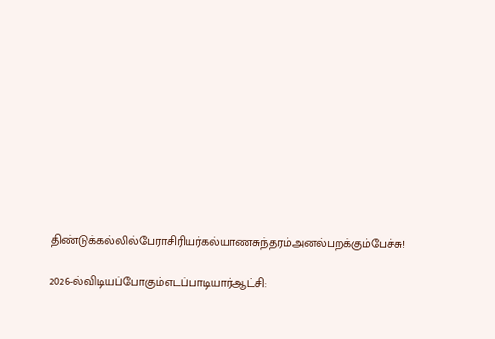திண்டுக்கல்லில்பேராசிரியர்கல்யாணசுந்தரம்அனல்பறக்கும்பேச்சு!

2026-ல்விடியப்போகும்எடப்பாடியார்ஆட்சி: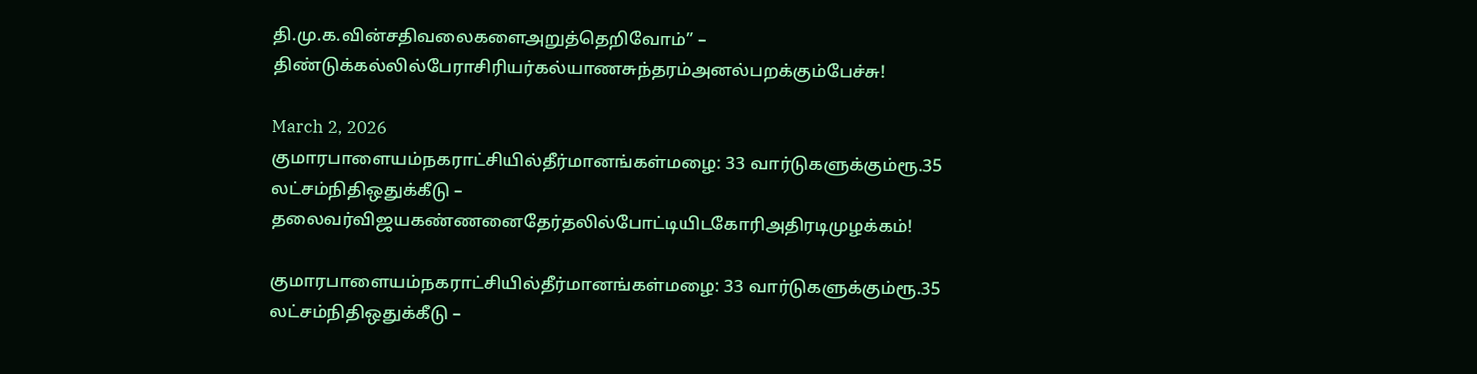தி.மு.க.வின்சதிவலைகளைஅறுத்தெறிவோம்” – திண்டுக்கல்லில்பேராசிரியர்கல்யாணசுந்தரம்அனல்பறக்கும்பேச்சு!

March 2, 2026
குமாரபாளையம்நகராட்சியில்தீர்மானங்கள்மழை: 33 வார்டுகளுக்கும்ரூ.35 லட்சம்நிதிஒதுக்கீடு – தலைவர்விஜயகண்ணனைதேர்தலில்போட்டியிடகோரிஅதிரடிமுழக்கம்!

குமாரபாளையம்நகராட்சியில்தீர்மானங்கள்மழை: 33 வார்டுகளுக்கும்ரூ.35 லட்சம்நிதிஒதுக்கீடு –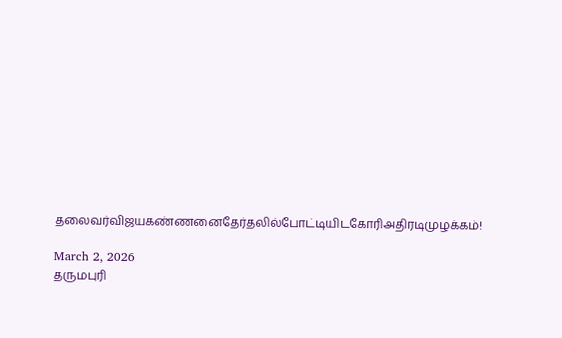தலைவர்விஜயகண்ணனைதேர்தலில்போட்டியிடகோரிஅதிரடிமுழக்கம்!

March 2, 2026
தருமபுரி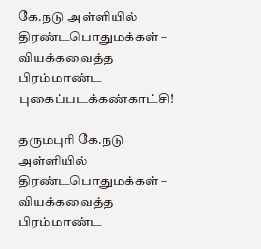கே.நடு அள்ளியில் திரண்டபொதுமக்கள் – வியக்கவைத்த பிரம்மாண்ட புகைப்படக்கண்காட்சி!

தருமபுரி கே.நடு அள்ளியில் திரண்டபொதுமக்கள் – வியக்கவைத்த பிரம்மாண்ட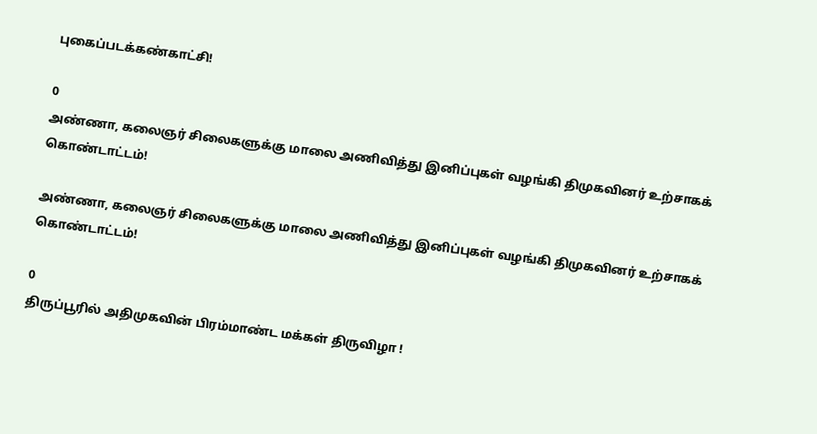புகைப்படக்கண்காட்சி!

0
அண்ணா, கலைஞர் சிலைகளுக்கு மாலை அணிவித்து இனிப்புகள் வழங்கி திமுகவினர் உற்சாகக் கொண்டாட்டம்!

அண்ணா, கலைஞர் சிலைகளுக்கு மாலை அணிவித்து இனிப்புகள் வழங்கி திமுகவினர் உற்சாகக் கொண்டாட்டம்!

0
திருப்பூரில் அதிமுகவின் பிரம்மாண்ட மக்கள் திருவிழா !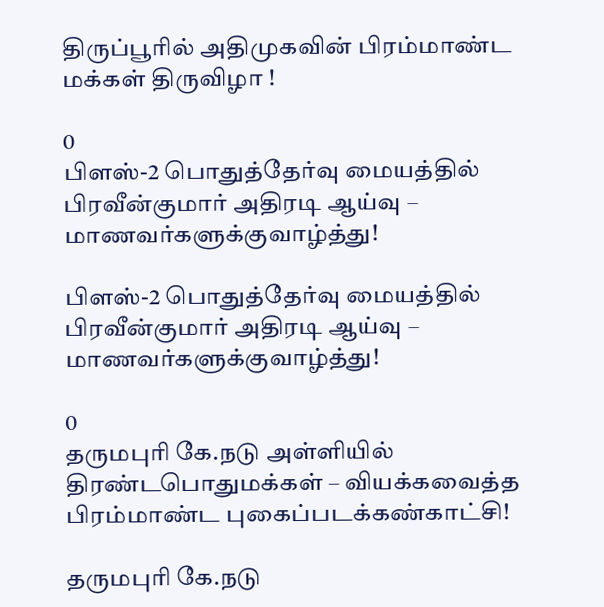திருப்பூரில் அதிமுகவின் பிரம்மாண்ட மக்கள் திருவிழா !

0
பிளஸ்-2 பொதுத்தேர்வு மையத்தில் பிரவீன்குமார் அதிரடி ஆய்வு – மாணவர்களுக்குவாழ்த்து!

பிளஸ்-2 பொதுத்தேர்வு மையத்தில் பிரவீன்குமார் அதிரடி ஆய்வு – மாணவர்களுக்குவாழ்த்து!

0
தருமபுரி கே.நடு அள்ளியில் திரண்டபொதுமக்கள் – வியக்கவைத்த பிரம்மாண்ட புகைப்படக்கண்காட்சி!

தருமபுரி கே.நடு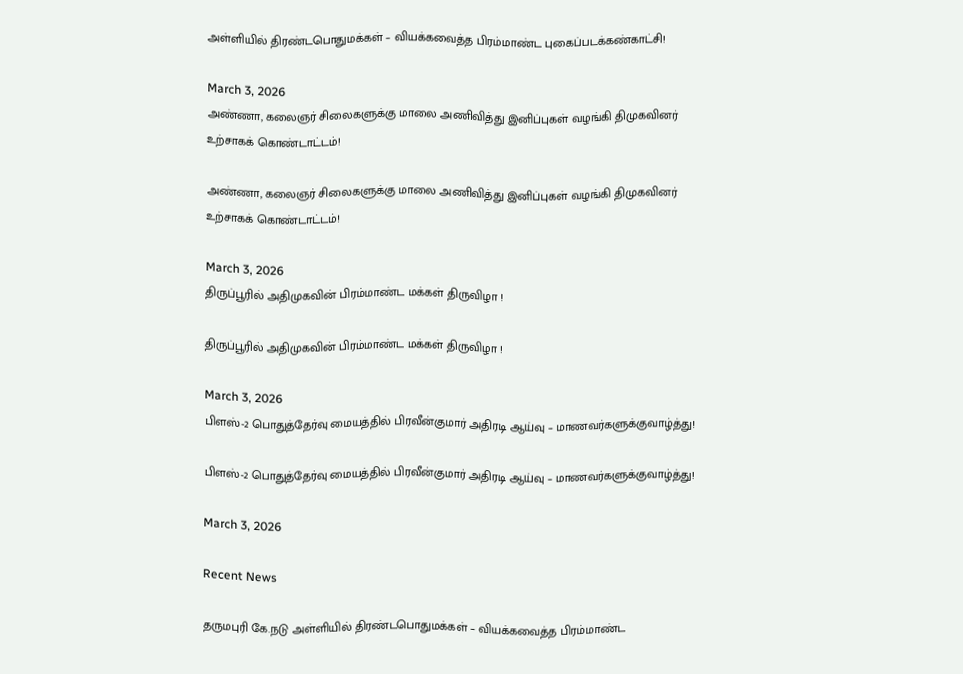அள்ளியில் திரண்டபொதுமக்கள் – வியக்கவைத்த பிரம்மாண்ட புகைப்படக்கண்காட்சி!

March 3, 2026
அண்ணா, கலைஞர் சிலைகளுக்கு மாலை அணிவித்து இனிப்புகள் வழங்கி திமுகவினர் உற்சாகக் கொண்டாட்டம்!

அண்ணா, கலைஞர் சிலைகளுக்கு மாலை அணிவித்து இனிப்புகள் வழங்கி திமுகவினர் உற்சாகக் கொண்டாட்டம்!

March 3, 2026
திருப்பூரில் அதிமுகவின் பிரம்மாண்ட மக்கள் திருவிழா !

திருப்பூரில் அதிமுகவின் பிரம்மாண்ட மக்கள் திருவிழா !

March 3, 2026
பிளஸ்-2 பொதுத்தேர்வு மையத்தில் பிரவீன்குமார் அதிரடி ஆய்வு – மாணவர்களுக்குவாழ்த்து!

பிளஸ்-2 பொதுத்தேர்வு மையத்தில் பிரவீன்குமார் அதிரடி ஆய்வு – மாணவர்களுக்குவாழ்த்து!

March 3, 2026

Recent News

தருமபுரி கே.நடு அள்ளியில் திரண்டபொதுமக்கள் – வியக்கவைத்த பிரம்மாண்ட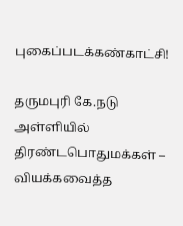புகைப்படக்கண்காட்சி!

தருமபுரி கே.நடு அள்ளியில் திரண்டபொதுமக்கள் – வியக்கவைத்த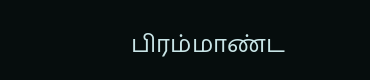பிரம்மாண்ட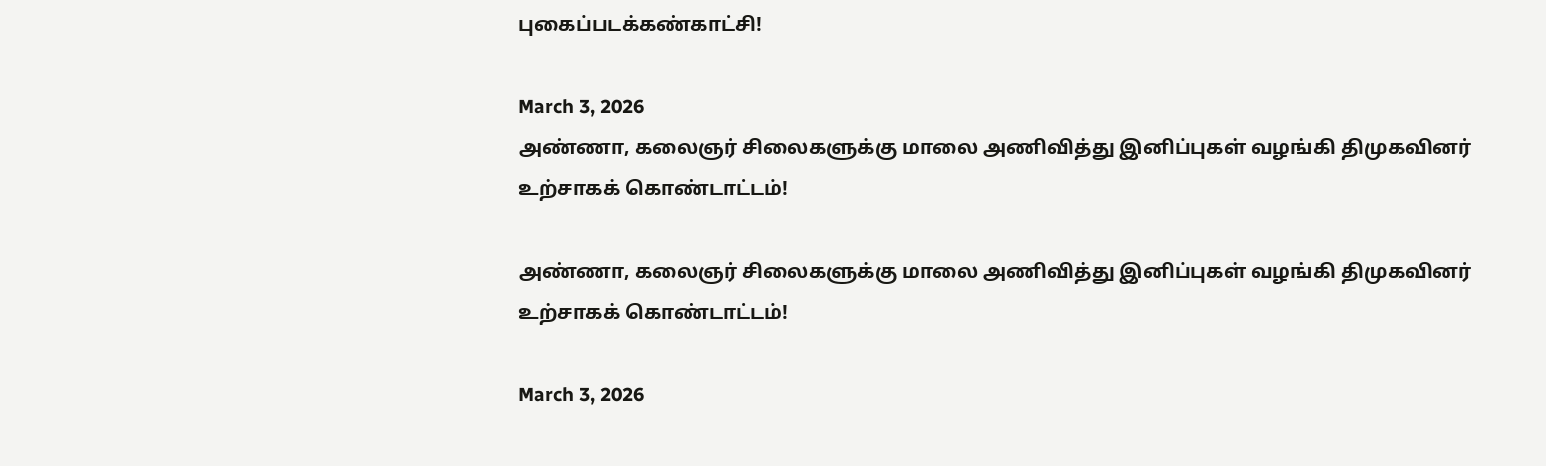புகைப்படக்கண்காட்சி!

March 3, 2026
அண்ணா, கலைஞர் சிலைகளுக்கு மாலை அணிவித்து இனிப்புகள் வழங்கி திமுகவினர் உற்சாகக் கொண்டாட்டம்!

அண்ணா, கலைஞர் சிலைகளுக்கு மாலை அணிவித்து இனிப்புகள் வழங்கி திமுகவினர் உற்சாகக் கொண்டாட்டம்!

March 3, 2026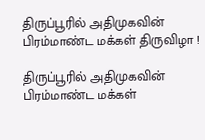திருப்பூரில் அதிமுகவின் பிரம்மாண்ட மக்கள் திருவிழா !

திருப்பூரில் அதிமுகவின் பிரம்மாண்ட மக்கள்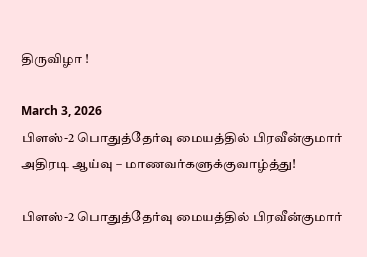திருவிழா !

March 3, 2026
பிளஸ்-2 பொதுத்தேர்வு மையத்தில் பிரவீன்குமார் அதிரடி ஆய்வு – மாணவர்களுக்குவாழ்த்து!

பிளஸ்-2 பொதுத்தேர்வு மையத்தில் பிரவீன்குமார்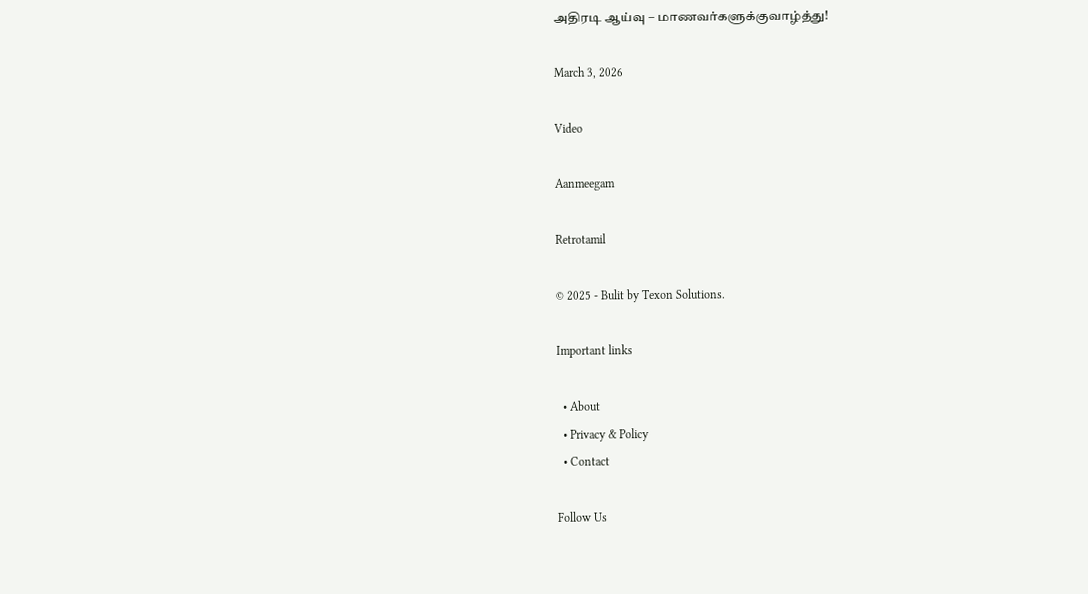அதிரடி ஆய்வு – மாணவர்களுக்குவாழ்த்து!

March 3, 2026

Video

Aanmeegam

Retrotamil

© 2025 - Bulit by Texon Solutions.

Important links

  • About
  • Privacy & Policy
  • Contact

Follow Us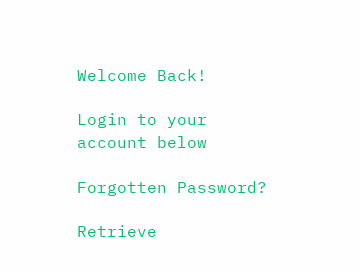Welcome Back!

Login to your account below

Forgotten Password?

Retrieve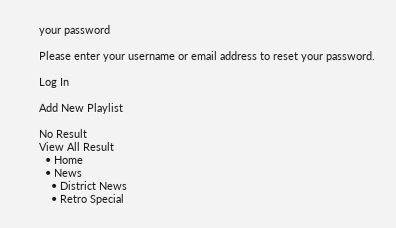your password

Please enter your username or email address to reset your password.

Log In

Add New Playlist

No Result
View All Result
  • Home
  • News
    • District News
    • Retro Special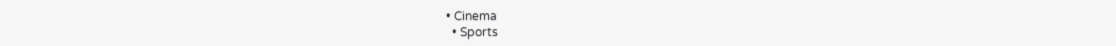• Cinema
  • Sports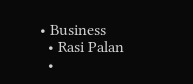• Business
  • Rasi Palan
  •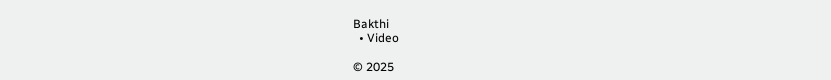Bakthi
  • Video

© 2025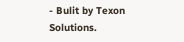- Bulit by Texon Solutions.